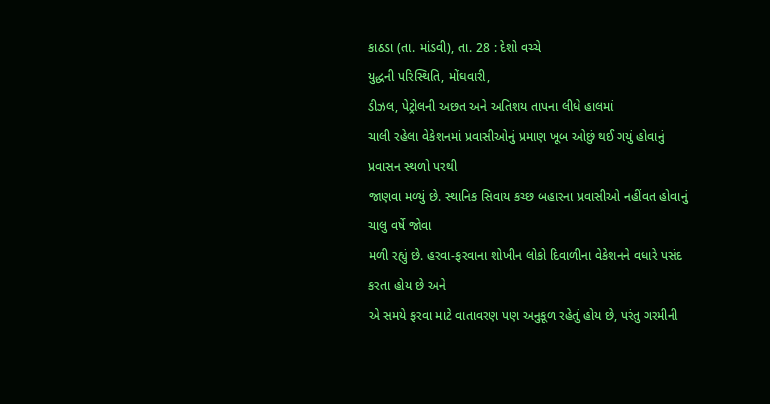કાઠડા (તા. માંડવી), તા. 28 : દેશો વચ્ચે
યુદ્ધની પરિસ્થિતિ, મોંઘવારી,
ડીઝલ, પેટ્રોલની અછત અને અતિશય તાપના લીધે હાલમાં
ચાલી રહેલા વેકેશનમાં પ્રવાસીઓનું પ્રમાણ ખૂબ ઓછું થઈ ગયું હોવાનું પ્રવાસન સ્થળો પરથી
જાણવા મળ્યું છે. સ્થાનિક સિવાય કચ્છ બહારના પ્રવાસીઓ નહીંવત હોવાનું ચાલુ વર્ષે જોવા
મળી રહ્યું છે. હરવા-ફરવાના શોખીન લોકો દિવાળીના વેકેશનને વધારે પસંદ કરતા હોય છે અને
એ સમયે ફરવા માટે વાતાવરણ પણ અનુકૂળ રહેતું હોય છે, પરંતુ ગરમીની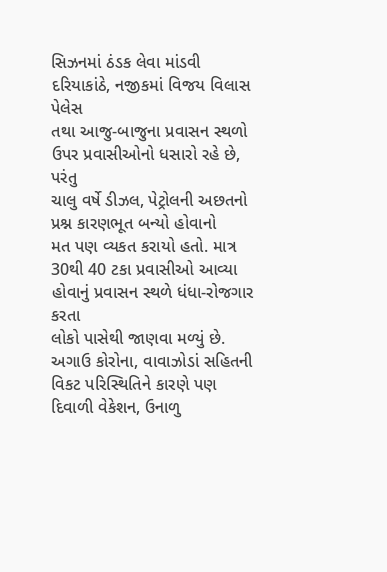સિઝનમાં ઠંડક લેવા માંડવી દરિયાકાંઠે, નજીકમાં વિજય વિલાસ પેલેસ
તથા આજુ-બાજુના પ્રવાસન સ્થળો ઉપર પ્રવાસીઓનો ધસારો રહે છે, પરંતુ
ચાલુ વર્ષે ડીઝલ, પેટ્રોલની અછતનો પ્રશ્ન કારણભૂત બન્યો હોવાનો
મત પણ વ્યકત કરાયો હતો. માત્ર 30થી 40 ટકા પ્રવાસીઓ આવ્યા હોવાનું પ્રવાસન સ્થળે ધંધા-રોજગાર કરતા
લોકો પાસેથી જાણવા મળ્યું છે. અગાઉ કોરોના, વાવાઝોડાં સહિતની વિકટ પરિસ્થિતિને કારણે પણ દિવાળી વેકેશન, ઉનાળુ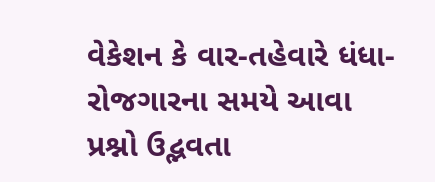વેકેશન કે વાર-તહેવારે ધંધા-રોજગારના સમયે આવા પ્રશ્નો ઉદ્ભવતા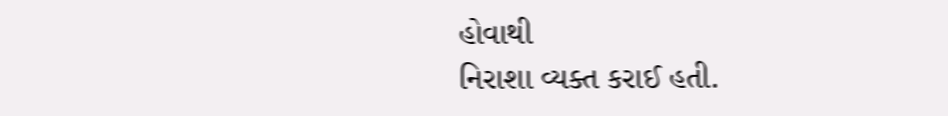હોવાથી
નિરાશા વ્યક્ત કરાઈ હતી.